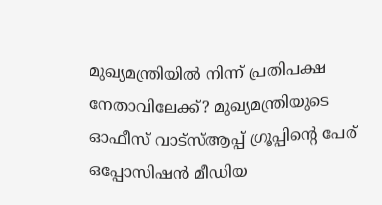മുഖ്യമന്ത്രിയിൽ നിന്ന് പ്രതിപക്ഷ നേതാവിലേക്ക്? മുഖ്യമന്ത്രിയുടെ ഓഫീസ് വാട്സ്ആപ്പ് ഗ്രൂപ്പിന്റെ പേര് ഒപ്പോസിഷൻ മീഡിയ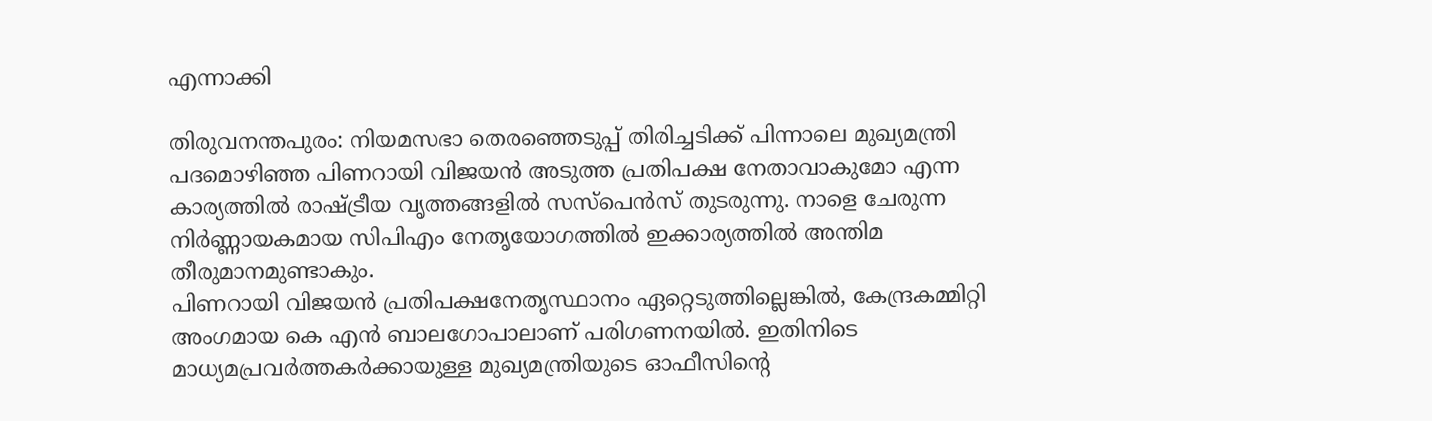എന്നാക്കി

തിരുവനന്തപുരം: നിയമസഭാ തെരഞ്ഞെടുപ്പ് തിരിച്ചടിക്ക് പിന്നാലെ മുഖ്യമന്ത്രി പദമൊഴിഞ്ഞ പിണറായി വിജയൻ അടുത്ത പ്രതിപക്ഷ നേതാവാകുമോ എന്ന കാര്യത്തിൽ രാഷ്ട്രീയ വൃത്തങ്ങളിൽ സസ്പെൻസ് തുടരുന്നു. നാളെ ചേരുന്ന നിർണ്ണായകമായ സിപിഎം നേതൃയോഗത്തിൽ ഇക്കാര്യത്തിൽ അന്തിമ തീരുമാനമുണ്ടാകും.
പിണറായി വിജയൻ പ്രതിപക്ഷനേതൃസ്ഥാനം ഏറ്റെടുത്തില്ലെങ്കിൽ, കേന്ദ്രകമ്മിറ്റി അംഗമായ കെ എൻ ബാലഗോപാലാണ് പരിഗണനയിൽ. ഇതിനിടെ മാധ്യമപ്രവർത്തകർക്കായുള്ള മുഖ്യമന്ത്രിയുടെ ഓഫീസിന്റെ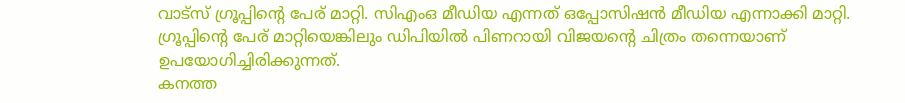വാട്സ് ഗ്രൂപ്പിന്റെ പേര് മാറ്റി. സിഎംഒ മീഡിയ എന്നത് ഒപ്പോസിഷൻ മീഡിയ എന്നാക്കി മാറ്റി. ഗ്രൂപ്പിന്റെ പേര് മാറ്റിയെങ്കിലും ഡിപിയിൽ പിണറായി വിജയന്റെ ചിത്രം തന്നെയാണ് ഉപയോഗിച്ചിരിക്കുന്നത്.
കനത്ത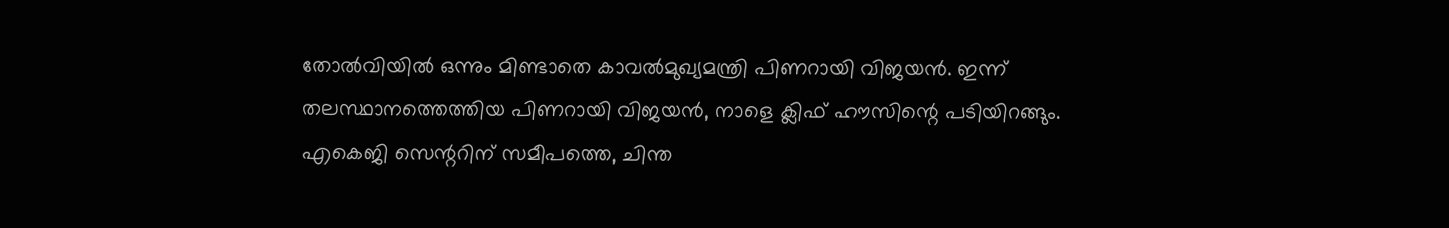തോൽവിയിൽ ഒന്നും മിണ്ടാതെ കാവൽമുഖ്യമന്ത്രി പിണറായി വിജയൻ. ഇന്ന് തലസ്ഥാനത്തെത്തിയ പിണറായി വിജയൻ, നാളെ ക്ലിഫ് ഹൗസിന്റെ പടിയിറങ്ങും. എകെജി സെന്ററിന് സമീപത്തെ, ചിന്ത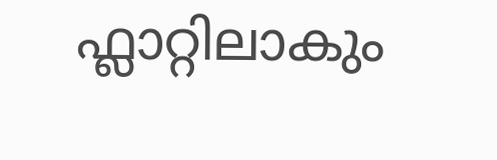ഫ്ലാറ്റിലാകും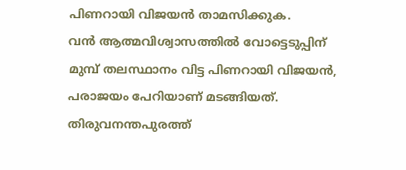പിണറായി വിജയൻ താമസിക്കുക.
വൻ ആത്മവിശ്വാസത്തിൽ വോട്ടെടുപ്പിന് മുമ്പ് തലസ്ഥാനം വിട്ട പിണറായി വിജയൻ, പരാജയം പേറിയാണ് മടങ്ങിയത്. തിരുവനന്തപുരത്ത്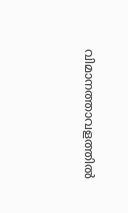വിമാനത്താവളത്തിൽ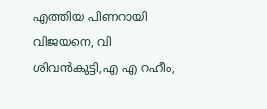എത്തിയ പിണറായി വിജയനെ, വി ശിവൻകുട്ടി,എ എ റഹീം,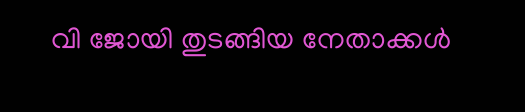വി ജോയി തുടങ്ങിയ നേതാക്കൾ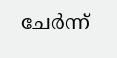ചേർന്ന്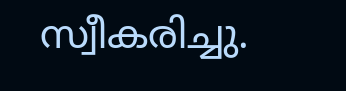സ്വീകരിച്ചു.